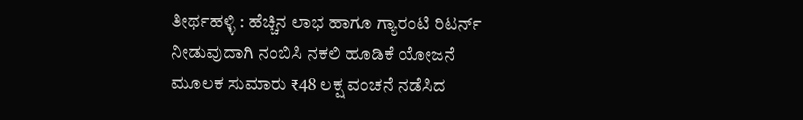ತೀರ್ಥಹಳ್ಳಿ : ಹೆಚ್ಚಿನ ಲಾಭ ಹಾಗೂ ಗ್ಯಾರಂಟಿ ರಿಟರ್ನ್ ನೀಡುವುದಾಗಿ ನಂಬಿಸಿ ನಕಲಿ ಹೂಡಿಕೆ ಯೋಜನೆ ಮೂಲಕ ಸುಮಾರು ₹48 ಲಕ್ಷ ವಂಚನೆ ನಡೆಸಿದ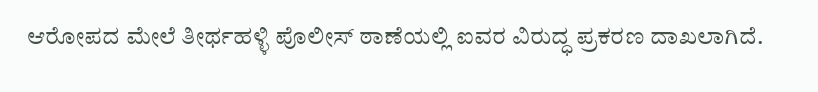ಆರೋಪದ ಮೇಲೆ ತೀರ್ಥಹಳ್ಳಿ ಪೊಲೀಸ್ ಠಾಣೆಯಲ್ಲಿ ಐವರ ವಿರುದ್ಧ ಪ್ರಕರಣ ದಾಖಲಾಗಿದೆ.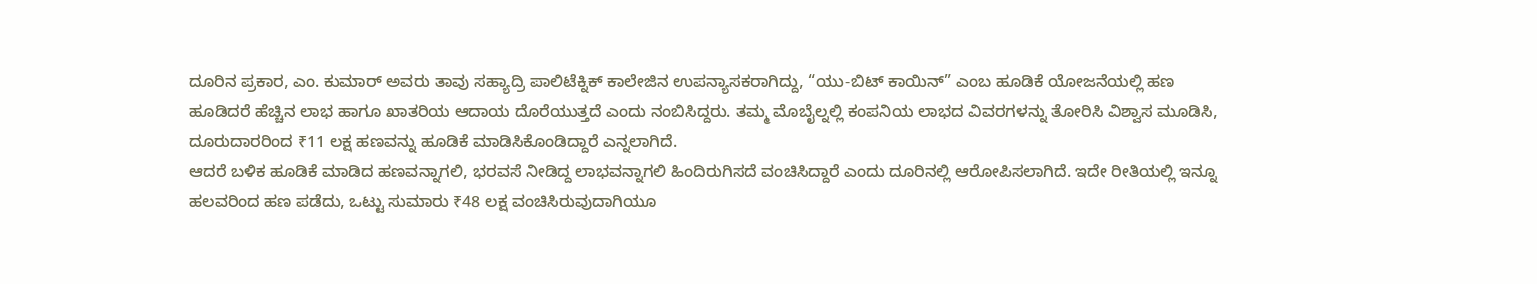ದೂರಿನ ಪ್ರಕಾರ, ಎಂ. ಕುಮಾರ್ ಅವರು ತಾವು ಸಹ್ಯಾದ್ರಿ ಪಾಲಿಟೆಕ್ನಿಕ್ ಕಾಲೇಜಿನ ಉಪನ್ಯಾಸಕರಾಗಿದ್ದು, “ಯು-ಬಿಟ್ ಕಾಯಿನ್” ಎಂಬ ಹೂಡಿಕೆ ಯೋಜನೆಯಲ್ಲಿ ಹಣ ಹೂಡಿದರೆ ಹೆಚ್ಚಿನ ಲಾಭ ಹಾಗೂ ಖಾತರಿಯ ಆದಾಯ ದೊರೆಯುತ್ತದೆ ಎಂದು ನಂಬಿಸಿದ್ದರು. ತಮ್ಮ ಮೊಬೈಲ್ನಲ್ಲಿ ಕಂಪನಿಯ ಲಾಭದ ವಿವರಗಳನ್ನು ತೋರಿಸಿ ವಿಶ್ವಾಸ ಮೂಡಿಸಿ, ದೂರುದಾರರಿಂದ ₹11 ಲಕ್ಷ ಹಣವನ್ನು ಹೂಡಿಕೆ ಮಾಡಿಸಿಕೊಂಡಿದ್ದಾರೆ ಎನ್ನಲಾಗಿದೆ.
ಆದರೆ ಬಳಿಕ ಹೂಡಿಕೆ ಮಾಡಿದ ಹಣವನ್ನಾಗಲಿ, ಭರವಸೆ ನೀಡಿದ್ದ ಲಾಭವನ್ನಾಗಲಿ ಹಿಂದಿರುಗಿಸದೆ ವಂಚಿಸಿದ್ದಾರೆ ಎಂದು ದೂರಿನಲ್ಲಿ ಆರೋಪಿಸಲಾಗಿದೆ. ಇದೇ ರೀತಿಯಲ್ಲಿ ಇನ್ನೂ ಹಲವರಿಂದ ಹಣ ಪಡೆದು, ಒಟ್ಟು ಸುಮಾರು ₹48 ಲಕ್ಷ ವಂಚಿಸಿರುವುದಾಗಿಯೂ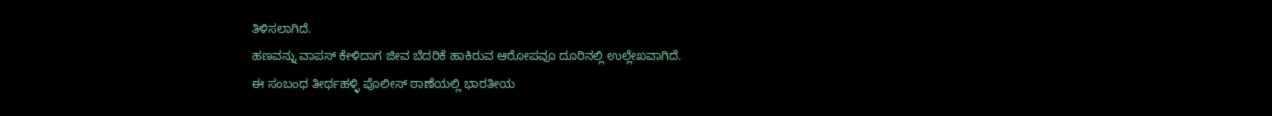ತಿಳಿಸಲಾಗಿದೆ.
ಹಣವನ್ನು ವಾಪಸ್ ಕೇಳಿದಾಗ ಜೀವ ಬೆದರಿಕೆ ಹಾಕಿರುವ ಆರೋಪವೂ ದೂರಿನಲ್ಲಿ ಉಲ್ಲೇಖವಾಗಿದೆ.
ಈ ಸಂಬಂಧ ತೀರ್ಥಹಳ್ಳಿ ಪೊಲೀಸ್ ಠಾಣೆಯಲ್ಲಿ ಭಾರತೀಯ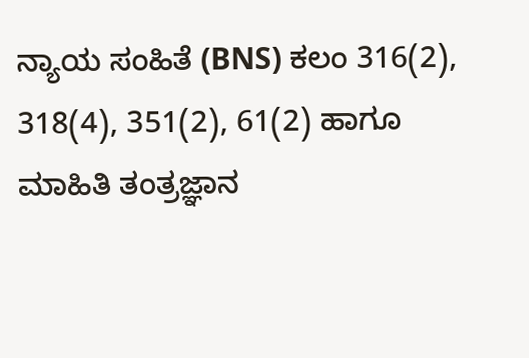ನ್ಯಾಯ ಸಂಹಿತೆ (BNS) ಕಲಂ 316(2), 318(4), 351(2), 61(2) ಹಾಗೂ ಮಾಹಿತಿ ತಂತ್ರಜ್ಞಾನ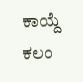ಕಾಯ್ದೆ ಕಲಂ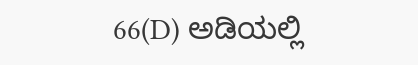66(D) ಅಡಿಯಲ್ಲಿ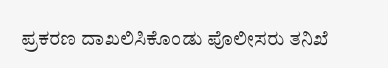ಪ್ರಕರಣ ದಾಖಲಿಸಿಕೊಂಡು ಪೊಲೀಸರು ತನಿಖೆ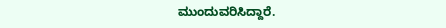ಮುಂದುವರಿಸಿದ್ದಾರೆ.